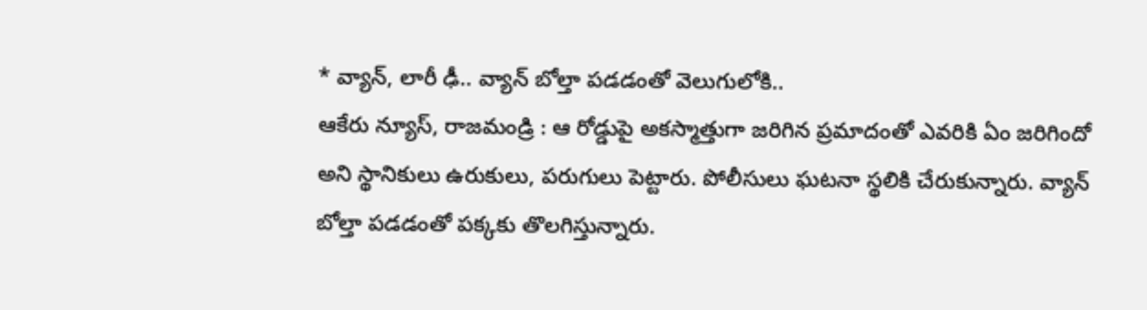* వ్యాన్, లారీ ఢీ.. వ్యాన్ బోల్తా పడడంతో వెలుగులోకి..
ఆకేరు న్యూస్, రాజమండ్రి : ఆ రోడ్డుపై అకస్మాత్తుగా జరిగిన ప్రమాదంతో ఎవరికి ఏం జరిగిందో అని స్థానికులు ఉరుకులు, పరుగులు పెట్టారు. పోలీసులు ఘటనా స్థలికి చేరుకున్నారు. వ్యాన్ బోల్తా పడడంతో పక్కకు తొలగిస్తున్నారు.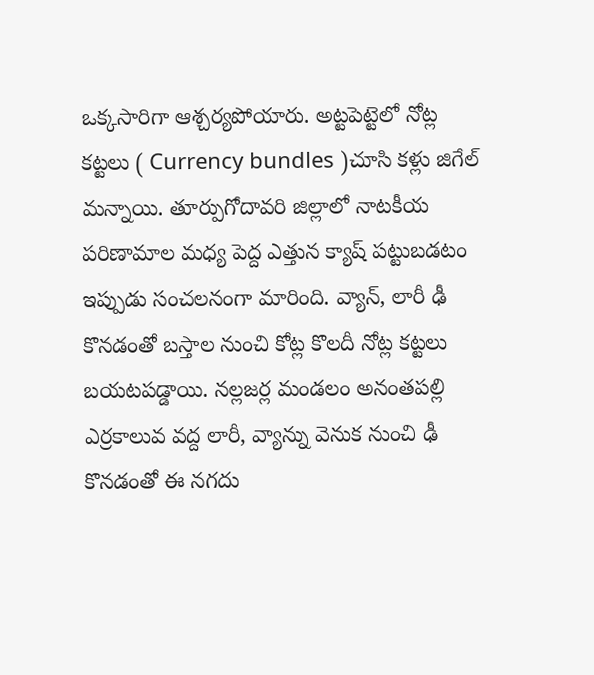ఒక్కసారిగా ఆశ్చర్యపోయారు. అట్టపెట్టెలో నోట్ల కట్టలు ( Currency bundles )చూసి కళ్లు జిగేల్ మన్నాయి. తూర్పుగోదావరి జిల్లాలో నాటకీయ పరిణామాల మధ్య పెద్ద ఎత్తున క్యాష్ పట్టుబడటం ఇప్పుడు సంచలనంగా మారింది. వ్యాన్, లారీ ఢీ కొనడంతో బస్తాల నుంచి కోట్ల కొలదీ నోట్ల కట్టలు బయటపడ్డాయి. నల్లజర్ల మండలం అనంతపల్లి ఎర్రకాలువ వద్ద లారీ, వ్యాన్ను వెనుక నుంచి ఢీ కొనడంతో ఈ నగదు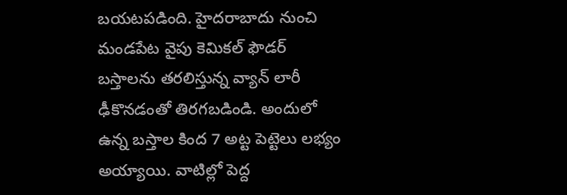బయటపడింది. హైదరాబాదు నుంచి మండపేట వైపు కెమికల్ ఫౌడర్ బస్తాలను తరలిస్తున్న వ్యాన్ లారీ ఢీకొనడంతో తిరగబడిండి. అందులో ఉన్న బస్తాల కింద 7 అట్ట పెట్టెలు లభ్యం అయ్యాయి. వాటిల్లో పెద్ద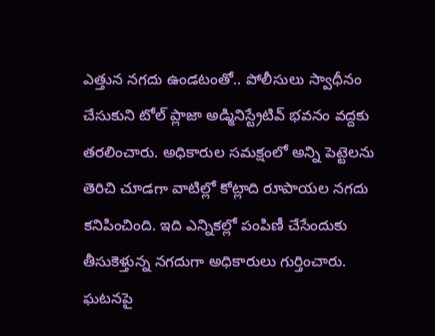ఎత్తున నగదు ఉండటంతో.. పోలీసులు స్వాధీనం చేసుకుని టోల్ ప్లాజా అడ్మినిస్ట్రేటివ్ భవనం వద్దకు తరలించారు. అధికారుల సమక్షంలో అన్ని పెట్టెలను తెరిచి చూడగా వాటిల్లో కోట్లాది రూపాయల నగదు కనిపించింది. ఇది ఎన్నికల్లో పంపిణీ చేసేందుకు తీసుకెళ్తున్న నగదుగా అధికారులు గుర్తించారు. ఘటనపై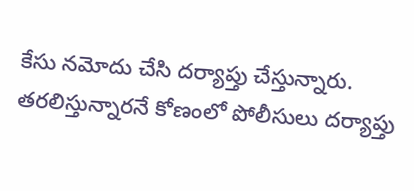కేసు నమోదు చేసి దర్యాప్తు చేస్తున్నారు. తరలిస్తున్నారనే కోణంలో పోలీసులు దర్యాప్తు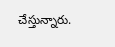చేస్తున్నారు.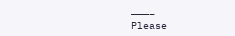———–
Please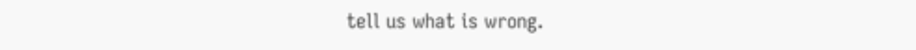tell us what is wrong.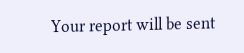Your report will be sent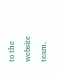to the website team.